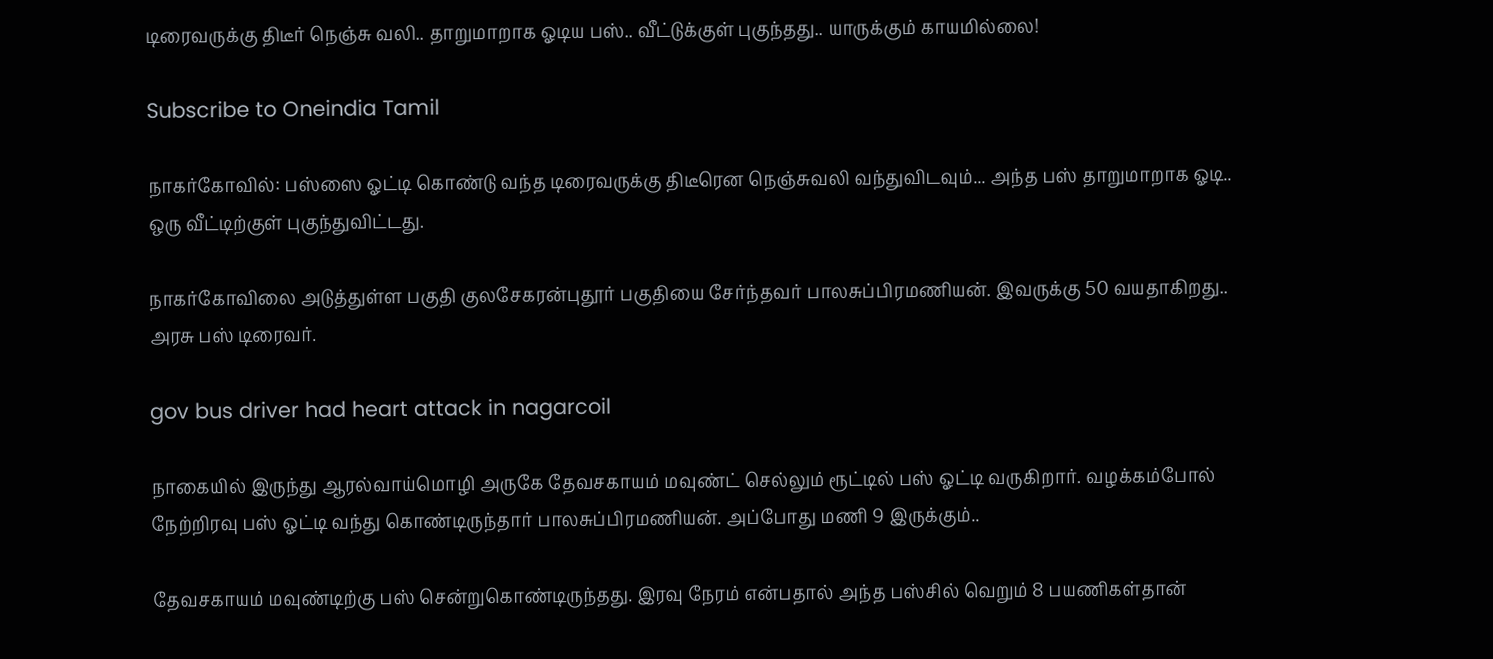டிரைவருக்கு திடீர் நெஞ்சு வலி.. தாறுமாறாக ஓடிய பஸ்.. வீட்டுக்குள் புகுந்தது.. யாருக்கும் காயமில்லை!

Subscribe to Oneindia Tamil

நாகர்கோவில்: பஸ்ஸை ஓட்டி கொண்டு வந்த டிரைவருக்கு திடீரென நெஞ்சுவலி வந்துவிடவும்... அந்த பஸ் தாறுமாறாக ஓடி.. ஒரு வீட்டிற்குள் புகுந்துவிட்டது.

நாகர்கோவிலை அடுத்துள்ள பகுதி குலசேகரன்புதூர் பகுதியை சேர்ந்தவர் பாலசுப்பிரமணியன். இவருக்கு 50 வயதாகிறது.. அரசு பஸ் டிரைவர்.

gov bus driver had heart attack in nagarcoil

நாகையில் இருந்து ஆரல்வாய்மொழி அருகே தேவசகாயம் மவுண்ட் செல்லும் ரூட்டில் பஸ் ஓட்டி வருகிறார். வழக்கம்போல் நேற்றிரவு பஸ் ஓட்டி வந்து கொண்டிருந்தார் பாலசுப்பிரமணியன். அப்போது மணி 9 இருக்கும்..

தேவசகாயம் மவுண்டிற்கு பஸ் சென்றுகொண்டிருந்தது. இரவு நேரம் என்பதால் அந்த பஸ்சில் வெறும் 8 பயணிகள்தான்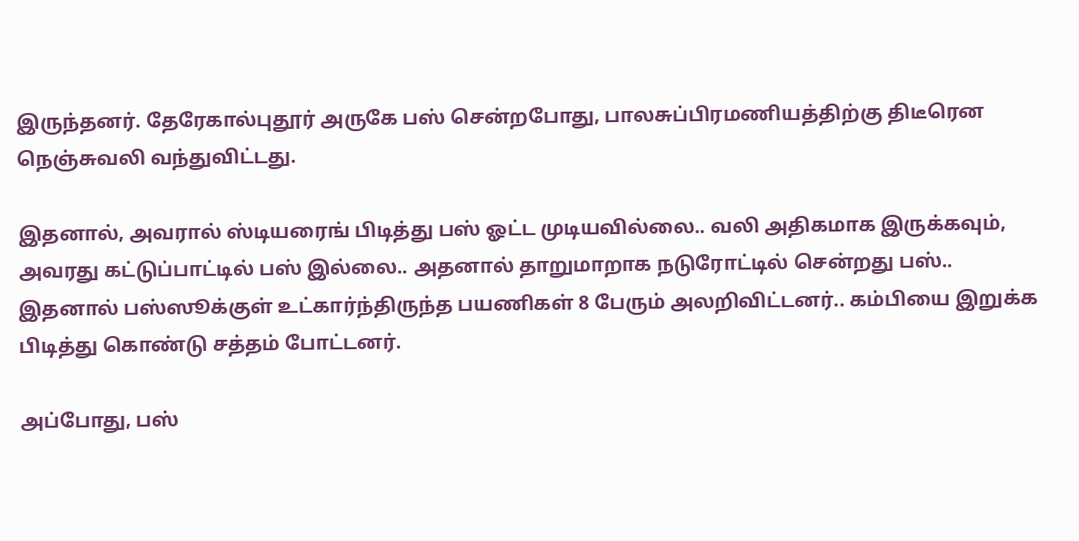இருந்தனர். தேரேகால்புதூர் அருகே பஸ் சென்றபோது, பாலசுப்பிரமணியத்திற்கு திடீரென நெஞ்சுவலி வந்துவிட்டது.

இதனால், அவரால் ஸ்டியரைங் பிடித்து பஸ் ஓட்ட முடியவில்லை.. வலி அதிகமாக இருக்கவும், அவரது கட்டுப்பாட்டில் பஸ் இல்லை.. அதனால் தாறுமாறாக நடுரோட்டில் சென்றது பஸ்.. இதனால் பஸ்ஸூக்குள் உட்கார்ந்திருந்த பயணிகள் 8 பேரும் அலறிவிட்டனர்.. கம்பியை இறுக்க பிடித்து கொண்டு சத்தம் போட்டனர்.

அப்போது, பஸ்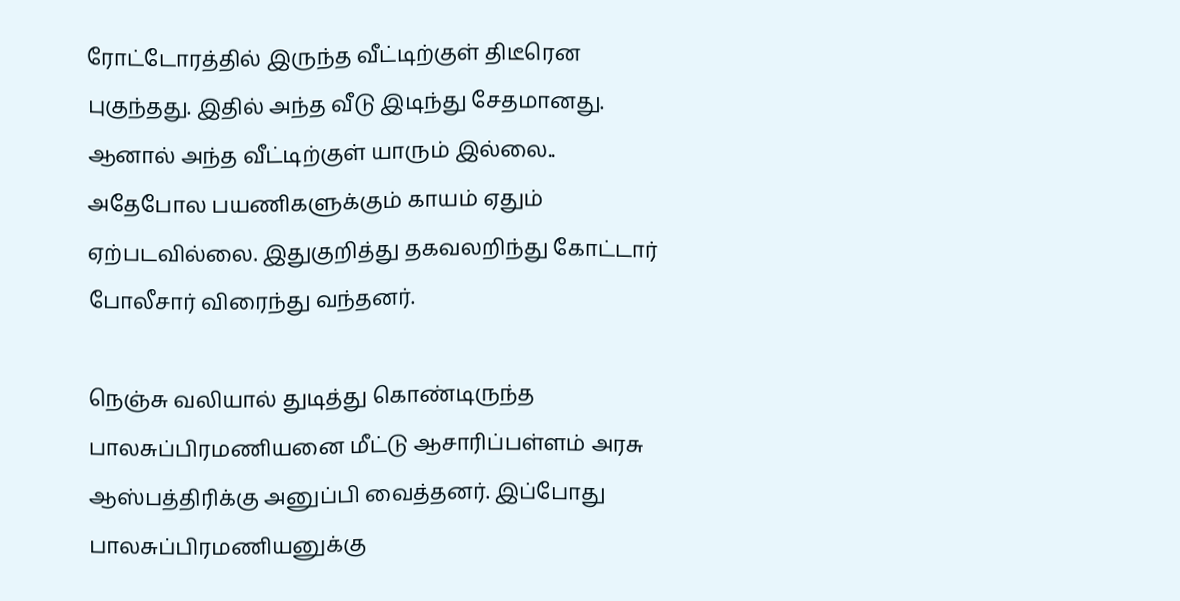ரோட்டோரத்தில் இருந்த வீட்டிற்குள் திடீரென புகுந்தது. இதில் அந்த வீடு இடிந்து சேதமானது. ஆனால் அந்த வீட்டிற்குள் யாரும் இல்லை.. அதேபோல பயணிகளுக்கும் காயம் ஏதும் ஏற்படவில்லை. இதுகுறித்து தகவலறிந்து கோட்டார் போலீசார் விரைந்து வந்தனர்.

நெஞ்சு வலியால் துடித்து கொண்டிருந்த பாலசுப்பிரமணியனை மீட்டு ஆசாரிப்பள்ளம் அரசு ஆஸ்பத்திரிக்கு அனுப்பி வைத்தனர். இப்போது பாலசுப்பிரமணியனுக்கு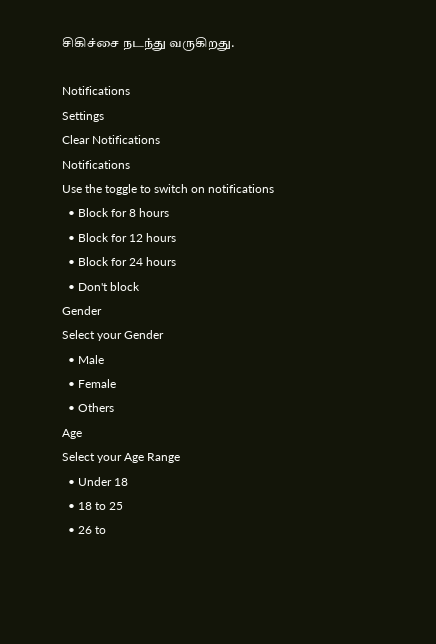சிகிச்சை நடந்து வருகிறது.

Notifications
Settings
Clear Notifications
Notifications
Use the toggle to switch on notifications
  • Block for 8 hours
  • Block for 12 hours
  • Block for 24 hours
  • Don't block
Gender
Select your Gender
  • Male
  • Female
  • Others
Age
Select your Age Range
  • Under 18
  • 18 to 25
  • 26 to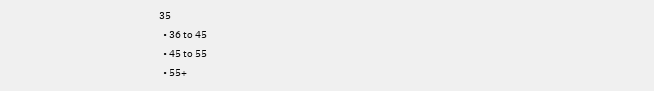35
  • 36 to 45
  • 45 to 55
  • 55+